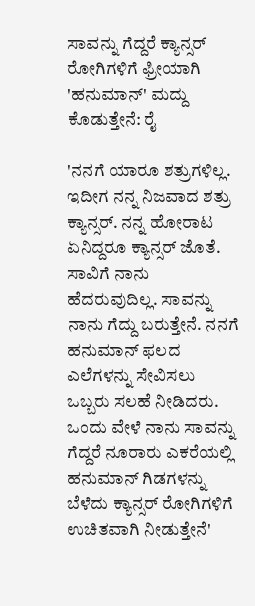ಸಾವನ್ನು ಗೆದ್ದರೆ ಕ್ಯಾನ್ಸರ್‌ ರೋಗಿಗಳಿಗೆ ಫ್ರೀಯಾಗಿ 'ಹನುಮಾನ್' ಮದ್ದು ಕೊಡುತ್ತೇನೆ: ರೈ

'ನನಗೆ ಯಾರೂ ಶತ್ರುಗಳಿಲ್ಲ. ಇದೀಗ ನನ್ನ ನಿಜವಾದ ಶತ್ರು ಕ್ಯಾನ್ಸರ್. ನನ್ನ ಹೋರಾಟ ಏನಿದ್ದರೂ ಕ್ಯಾನ್ಸರ್ ಜೊತೆ. ಸಾವಿಗೆ ನಾನು ಹೆದರುವುದಿಲ್ಲ. ಸಾವನ್ನು ನಾನು ಗೆದ್ದು ಬರುತ್ತೇನೆ. ನನಗೆ ಹನುಮಾನ್ ಫಲದ ಎಲೆಗಳನ್ನು ಸೇವಿಸಲು ಒಬ್ಬರು ಸಲಹೆ ನೀಡಿದರು. ಒಂದು ವೇಳೆ ನಾನು ಸಾವನ್ನು ಗೆದ್ದರೆ ನೂರಾರು ಎಕರೆಯಲ್ಲಿ ಹನುಮಾನ್ ಗಿಡಗಳನ್ನು ಬೆಳೆದು ಕ್ಯಾನ್ಸರ್ ರೋಗಿಗಳಿಗೆ ಉಚಿತವಾಗಿ ನೀಡುತ್ತೇನೆ'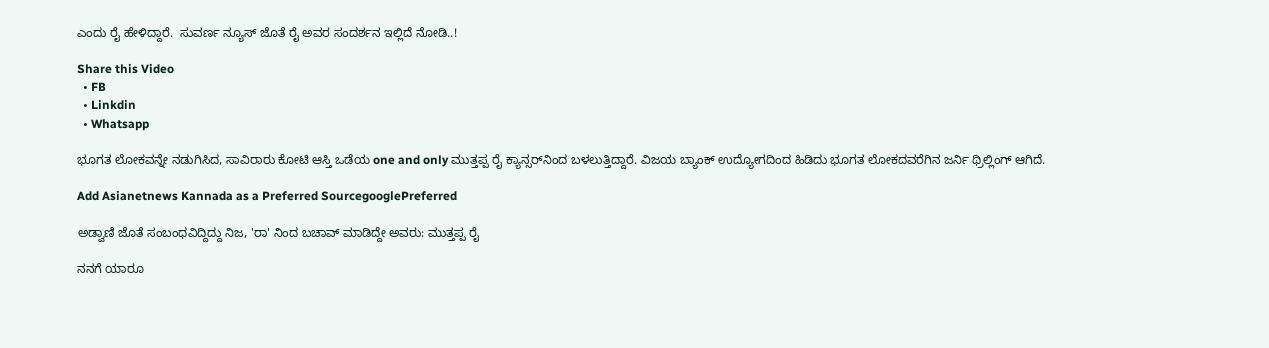ಎಂದು ರೈ ಹೇಳಿದ್ದಾರೆ.  ಸುವರ್ಣ ನ್ಯೂಸ್ ಜೊತೆ ರೈ ಅವರ ಸಂದರ್ಶನ ಇಲ್ಲಿದೆ ನೋಡಿ..!

Share this Video
  • FB
  • Linkdin
  • Whatsapp

ಭೂಗತ ಲೋಕವನ್ನೇ ನಡುಗಿಸಿದ, ಸಾವಿರಾರು ಕೋಟಿ ಆಸ್ತಿ ಒಡೆಯ one and only ಮುತ್ತಪ್ಪ ರೈ ಕ್ಯಾನ್ಸರ್‌ನಿಂದ ಬಳಲುತ್ತಿದ್ದಾರೆ. ವಿಜಯ ಬ್ಯಾಂಕ್ ಉದ್ಯೋಗದಿಂದ ಹಿಡಿದು ಭೂಗತ ಲೋಕದವರೆಗಿನ ಜರ್ನಿ ಥ್ರಿಲ್ಲಿಂಗ್ ಆಗಿದೆ.

Add Asianetnews Kannada as a Preferred SourcegooglePreferred

ಅಡ್ವಾಣಿ ಜೊತೆ ಸಂಬಂಧವಿದ್ದಿದ್ದು ನಿಜ, 'ರಾ' ನಿಂದ ಬಚಾವ್ ಮಾಡಿದ್ದೇ ಅವರು: ಮುತ್ತಪ್ಪ ರೈ

ನನಗೆ ಯಾರೂ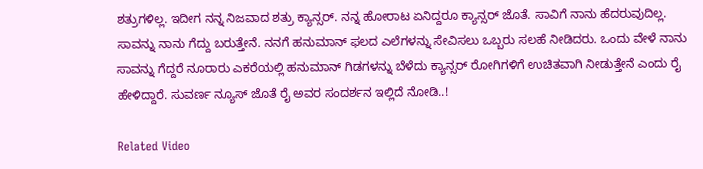ಶತ್ರುಗಳಿಲ್ಲ. ಇದೀಗ ನನ್ನ ನಿಜವಾದ ಶತ್ರು ಕ್ಯಾನ್ಸರ್. ನನ್ನ ಹೋರಾಟ ಏನಿದ್ದರೂ ಕ್ಯಾನ್ಸರ್ ಜೊತೆ. ಸಾವಿಗೆ ನಾನು ಹೆದರುವುದಿಲ್ಲ. ಸಾವನ್ನು ನಾನು ಗೆದ್ದು ಬರುತ್ತೇನೆ. ನನಗೆ ಹನುಮಾನ್ ಫಲದ ಎಲೆಗಳನ್ನು ಸೇವಿಸಲು ಒಬ್ಬರು ಸಲಹೆ ನೀಡಿದರು. ಒಂದು ವೇಳೆ ನಾನು ಸಾವನ್ನು ಗೆದ್ದರೆ ನೂರಾರು ಎಕರೆಯಲ್ಲಿ ಹನುಮಾನ್ ಗಿಡಗಳನ್ನು ಬೆಳೆದು ಕ್ಯಾನ್ಸರ್ ರೋಗಿಗಳಿಗೆ ಉಚಿತವಾಗಿ ನೀಡುತ್ತೇನೆ ಎಂದು ರೈ ಹೇಳಿದ್ದಾರೆ. ಸುವರ್ಣ ನ್ಯೂಸ್ ಜೊತೆ ರೈ ಅವರ ಸಂದರ್ಶನ ಇಲ್ಲಿದೆ ನೋಡಿ..!

Related Video